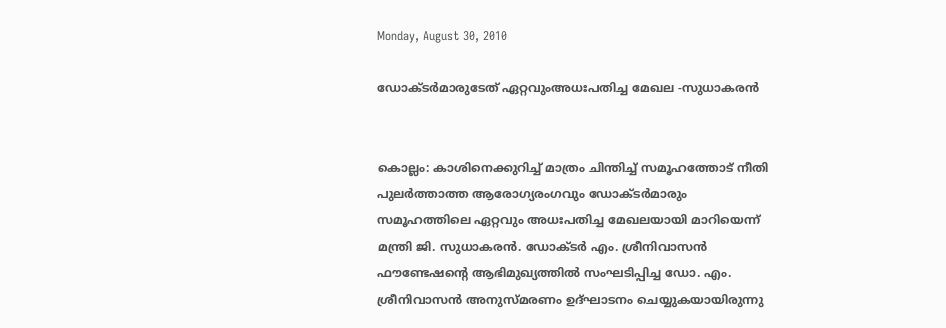Monday, August 30, 2010

ഡോക്ടര്‍മാരുടേത് ഏറ്റവുംഅധഃപതിച്ച മേഖല -സുധാകരന്‍


കൊല്ലം: കാശിനെക്കുറിച്ച് മാത്രം ചിന്തിച്ച് സമൂഹത്തോട് നീതി പുലര്‍ത്താത്ത ആരോഗ്യരംഗവും ഡോക്ടര്‍മാരും സമൂഹത്തിലെ ഏറ്റവും അധഃപതിച്ച മേഖലയായി മാറിയെന്ന് മന്ത്രി ജി. സുധാകരന്‍. ഡോക്ടര്‍ എം. ശ്രീനിവാസന്‍ ഫൗണ്ടേഷന്റെ ആഭിമുഖ്യത്തില്‍ സംഘടിപ്പിച്ച ഡോ. എം. ശ്രീനിവാസന്‍ അനുസ്മരണം ഉദ്ഘാടനം ചെയ്യുകയായിരുന്നു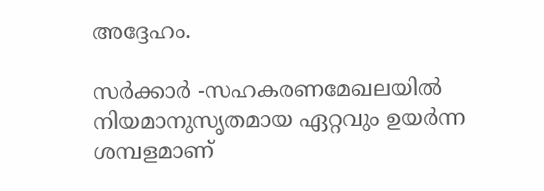അദ്ദേഹം.

സര്‍ക്കാര്‍ -സഹകരണമേഖലയില്‍ നിയമാനുസൃതമായ ഏറ്റവും ഉയര്‍ന്ന ശമ്പളമാണ്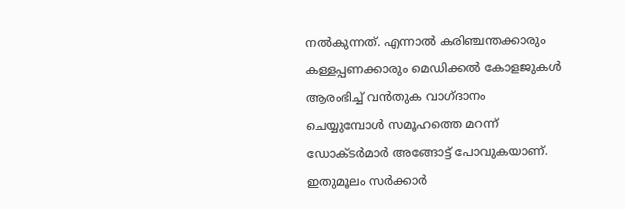നല്‍കുന്നത്. എന്നാല്‍ കരിഞ്ചന്തക്കാരും കള്ളപ്പണക്കാരും മെഡിക്കല്‍ കോളജുകള്‍ ആരംഭിച്ച് വന്‍തുക വാഗ്ദാനം ചെയ്യുമ്പോള്‍ സമൂഹത്തെ മറന്ന് ഡോക്ടര്‍മാര്‍ അങ്ങോട്ട് പോവുകയാണ്. ഇതുമൂലം സര്‍ക്കാര്‍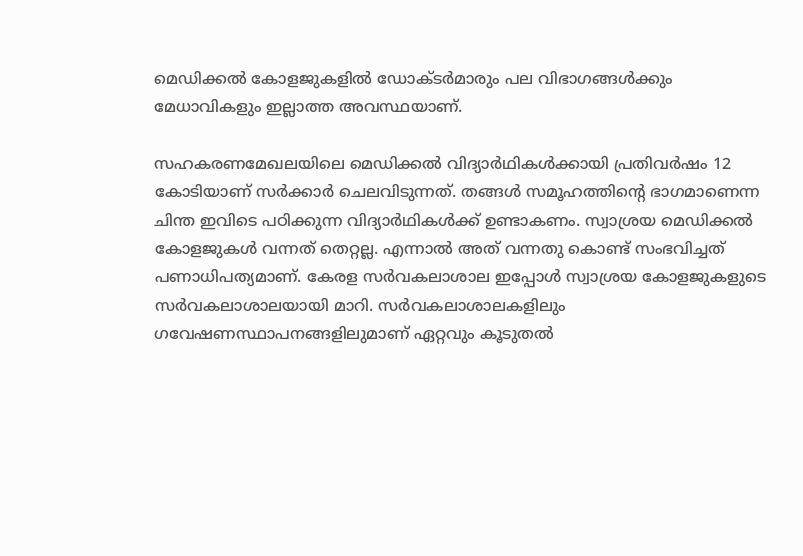മെഡിക്കല്‍ കോളജുകളില്‍ ഡോക്ടര്‍മാരും പല വിഭാഗങ്ങള്‍ക്കും മേധാവികളും ഇല്ലാത്ത അവസ്ഥയാണ്.

സഹകരണമേഖലയിലെ മെഡിക്കല്‍ വിദ്യാര്‍ഥികള്‍ക്കായി പ്രതിവര്‍ഷം 12 കോടിയാണ് സര്‍ക്കാര്‍ ചെലവിടുന്നത്. തങ്ങള്‍ സമൂഹത്തിന്റെ ഭാഗമാണെന്ന ചിന്ത ഇവിടെ പഠിക്കുന്ന വിദ്യാര്‍ഥികള്‍ക്ക് ഉണ്ടാകണം. സ്വാശ്രയ മെഡിക്കല്‍ കോളജുകള്‍ വന്നത് തെറ്റല്ല. എന്നാല്‍ അത് വന്നതു കൊണ്ട് സംഭവിച്ചത് പണാധിപത്യമാണ്. കേരള സര്‍വകലാശാല ഇപ്പോള്‍ സ്വാശ്രയ കോളജുകളുടെ സര്‍വകലാശാലയായി മാറി. സര്‍വകലാശാലകളിലും ഗവേഷണസ്ഥാപനങ്ങളിലുമാണ് ഏറ്റവും കൂടുതല്‍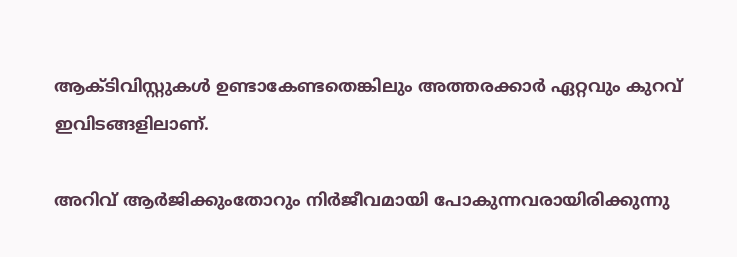ആക്ടിവിസ്റ്റുകള്‍ ഉണ്ടാകേണ്ടതെങ്കിലും അത്തരക്കാര്‍ ഏറ്റവും കുറവ് ഇവിടങ്ങളിലാണ്.

അറിവ് ആര്‍ജിക്കുംതോറും നിര്‍ജീവമായി പോകുന്നവരായിരിക്കുന്നു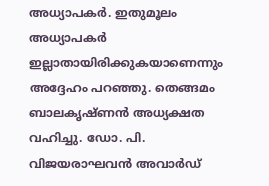അധ്യാപകര്‍. ഇതുമൂലം അധ്യാപകര്‍ ഇല്ലാതായിരിക്കുകയാണെന്നും അദ്ദേഹം പറഞ്ഞു. തെങ്ങമം ബാലകൃഷ്ണന്‍ അധ്യക്ഷത വഹിച്ചു. ഡോ. പി. വിജയരാഘവന്‍ അവാര്‍ഡ്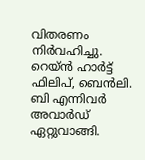വിതരണം നിര്‍വഹിച്ചു. റെയ്ന്‍ ഹാര്‍ട്ട് ഫിലിപ്, ബെന്‍ലി. ബി എന്നിവര്‍ അവാര്‍ഡ് ഏറ്റുവാങ്ങി.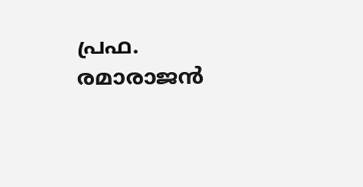പ്രഫ. രമാരാജന്‍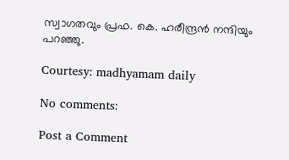സ്വാഗതവും പ്രഫ. കെ. ഹരീന്ദ്രന്‍ നന്ദിയും പറഞ്ഞു.

Courtesy: madhyamam daily

No comments:

Post a Comment